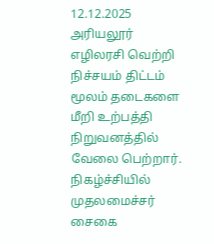12.12.2025
அரியலூர் எழிலரசி வெற்றி நிச்சயம் திட்டம் மூலம் தடைகளை மீறி உற்பத்தி நிறுவனத்தில் வேலை பெற்றார். நிகழ்ச்சியில் முதலமைச்சர் சைகை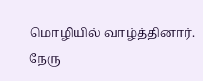மொழியில் வாழ்த்தினார்.
நேரு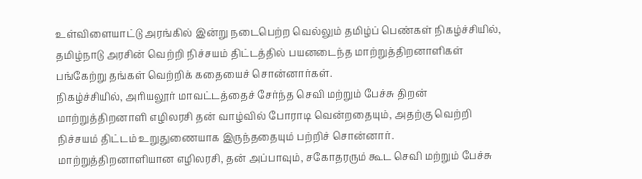உள்விளையாட்டு அரங்கில் இன்று நடைபெற்ற வெல்லும் தமிழ்ப் பெண்கள் நிகழ்ச்சியில், தமிழ்நாடு அரசின் வெற்றி நிச்சயம் திட்டத்தில் பயனடைந்த மாற்றுத்திறனாளிகள் பங்கேற்று தங்கள் வெற்றிக் கதையைச் சொன்னார்கள்.
நிகழ்ச்சியில், அரியலூர் மாவட்டத்தைச் சேர்ந்த செவி மற்றும் பேச்சு திறன் மாற்றுத்திறனாளி எழிலரசி தன் வாழ்வில் போராடி வென்றதையும், அதற்கு வெற்றி நிச்சயம் திட்டம் உறுதுணையாக இருந்ததையும் பற்றிச் சொன்னார்.
மாற்றுத்திறனாளியான எழிலரசி, தன் அப்பாவும், சகோதரரும் கூட செவி மற்றும் பேச்சு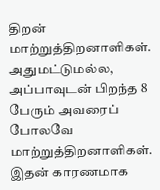திறன் மாற்றுத்திறனாளிகள். அதுமட்டுமல்ல, அப்பாவுடன் பிறந்த 8 பேரும் அவரைப் போலவே மாற்றுத்திறனாளிகள். இதன் காரணமாக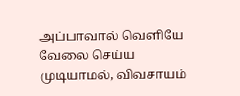அப்பாவால் வெளியே வேலை செய்ய முடியாமல், விவசாயம்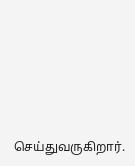செய்துவருகிறார்.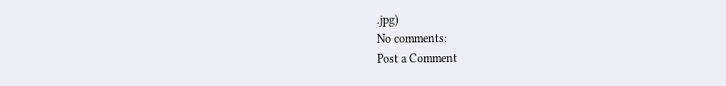.jpg)
No comments:
Post a Comment